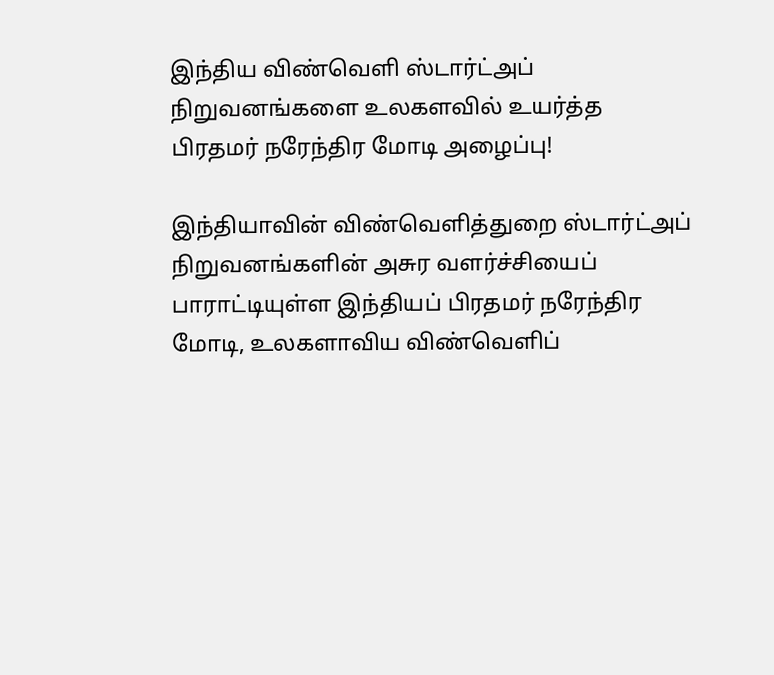இந்திய விண்வெளி ஸ்டார்ட்அப் நிறுவனங்களை உலகளவில் உயர்த்த பிரதமர் நரேந்திர மோடி அழைப்பு!

இந்தியாவின் விண்வெளித்துறை ஸ்டார்ட்அப் நிறுவனங்களின் அசுர வளர்ச்சியைப் பாராட்டியுள்ள இந்தியப் பிரதமர் நரேந்திர மோடி, உலகளாவிய விண்வெளிப்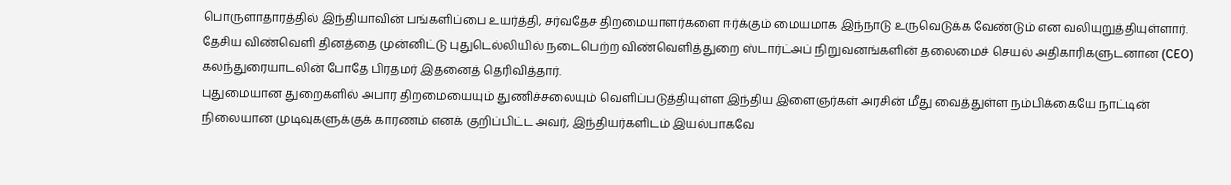பொருளாதாரத்தில் இந்தியாவின் பங்களிப்பை உயர்த்தி, சர்வதேச திறமையாளர்களை ஈர்க்கும் மையமாக இந்நாடு உருவெடுக்க வேண்டும் என வலியுறுத்தியுள்ளார்.
தேசிய விண்வெளி தினத்தை முன்னிட்டு புதுடெல்லியில் நடைபெற்ற விண்வெளித்துறை ஸ்டார்ட்அப் நிறுவனங்களின் தலைமைச் செயல் அதிகாரிகளுடனான (CEO) கலந்துரையாடலின் போதே பிரதமர் இதனைத் தெரிவித்தார்.
புதுமையான துறைகளில் அபார திறமையையும் துணிச்சலையும் வெளிப்படுத்தியுள்ள இந்திய இளைஞர்கள் அரசின் மீது வைத்துள்ள நம்பிக்கையே நாட்டின் நிலையான முடிவுகளுக்குக் காரணம் எனக் குறிப்பிட்ட அவர், இந்தியர்களிடம் இயல்பாகவே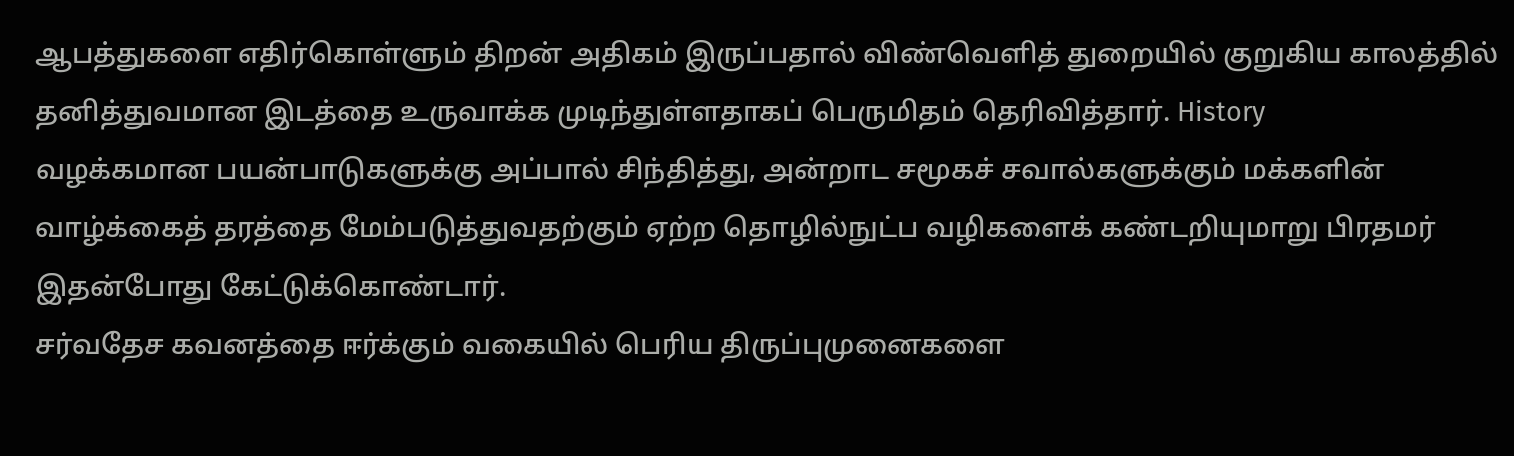ஆபத்துகளை எதிர்கொள்ளும் திறன் அதிகம் இருப்பதால் விண்வெளித் துறையில் குறுகிய காலத்தில் தனித்துவமான இடத்தை உருவாக்க முடிந்துள்ளதாகப் பெருமிதம் தெரிவித்தார். History
வழக்கமான பயன்பாடுகளுக்கு அப்பால் சிந்தித்து, அன்றாட சமூகச் சவால்களுக்கும் மக்களின் வாழ்க்கைத் தரத்தை மேம்படுத்துவதற்கும் ஏற்ற தொழில்நுட்ப வழிகளைக் கண்டறியுமாறு பிரதமர் இதன்போது கேட்டுக்கொண்டார்.
சர்வதேச கவனத்தை ஈர்க்கும் வகையில் பெரிய திருப்புமுனைகளை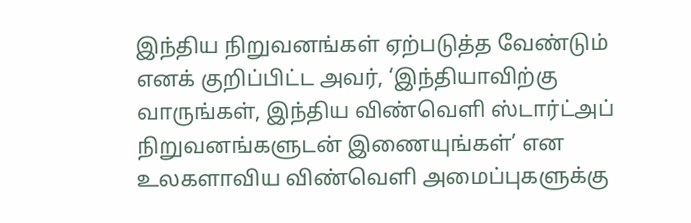இந்திய நிறுவனங்கள் ஏற்படுத்த வேண்டும் எனக் குறிப்பிட்ட அவர், ‘இந்தியாவிற்கு வாருங்கள், இந்திய விண்வெளி ஸ்டார்ட்அப் நிறுவனங்களுடன் இணையுங்கள்’ என உலகளாவிய விண்வெளி அமைப்புகளுக்கு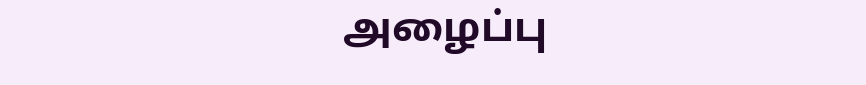அழைப்பு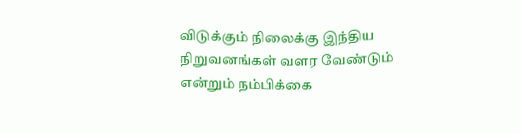விடுக்கும் நிலைக்கு இந்திய நிறுவனங்கள் வளர வேண்டும் என்றும் நம்பிக்கை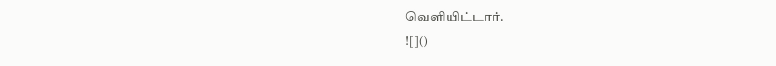வெளியிட்டார்.
![]()